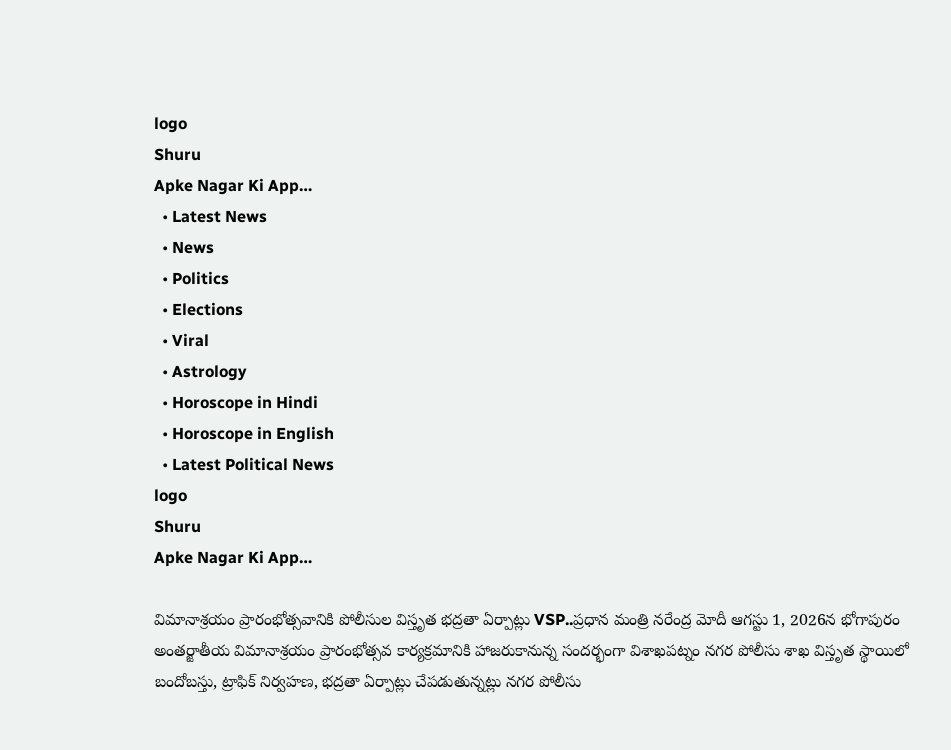logo
Shuru
Apke Nagar Ki App…
  • Latest News
  • News
  • Politics
  • Elections
  • Viral
  • Astrology
  • Horoscope in Hindi
  • Horoscope in English
  • Latest Political News
logo
Shuru
Apke Nagar Ki App…

విమానాశ్రయం ప్రారంభోత్సవానికి పోలీసుల విస్తృత భద్రతా ఏర్పాట్లు VSP..ప్రధాన మంత్రి నరేంద్ర మోదీ ఆగస్టు 1, 2026న భోగాపురం అంతర్జాతీయ విమానాశ్రయం ప్రారంభోత్సవ కార్యక్రమానికి హాజరుకానున్న సందర్భంగా విశాఖపట్నం నగర పోలీసు శాఖ విస్తృత స్థాయిలో బందోబస్తు, ట్రాఫిక్ నిర్వహణ, భద్రతా ఏర్పాట్లు చేపడుతున్నట్లు నగర పోలీసు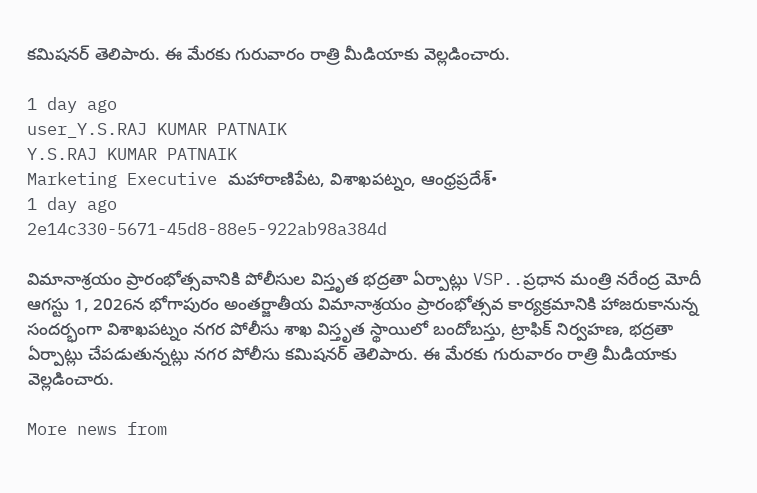కమిషనర్ తెలిపారు. ఈ మేరకు గురువారం రాత్రి మీడియాకు వెల్లడించారు.

1 day ago
user_Y.S.RAJ KUMAR PATNAIK
Y.S.RAJ KUMAR PATNAIK
Marketing Executive మహారాణిపేట, విశాఖపట్నం, ఆంధ్రప్రదేశ్•
1 day ago
2e14c330-5671-45d8-88e5-922ab98a384d

విమానాశ్రయం ప్రారంభోత్సవానికి పోలీసుల విస్తృత భద్రతా ఏర్పాట్లు VSP..ప్రధాన మంత్రి నరేంద్ర మోదీ ఆగస్టు 1, 2026న భోగాపురం అంతర్జాతీయ విమానాశ్రయం ప్రారంభోత్సవ కార్యక్రమానికి హాజరుకానున్న సందర్భంగా విశాఖపట్నం నగర పోలీసు శాఖ విస్తృత స్థాయిలో బందోబస్తు, ట్రాఫిక్ నిర్వహణ, భద్రతా ఏర్పాట్లు చేపడుతున్నట్లు నగర పోలీసు కమిషనర్ తెలిపారు. ఈ మేరకు గురువారం రాత్రి మీడియాకు వెల్లడించారు.

More news from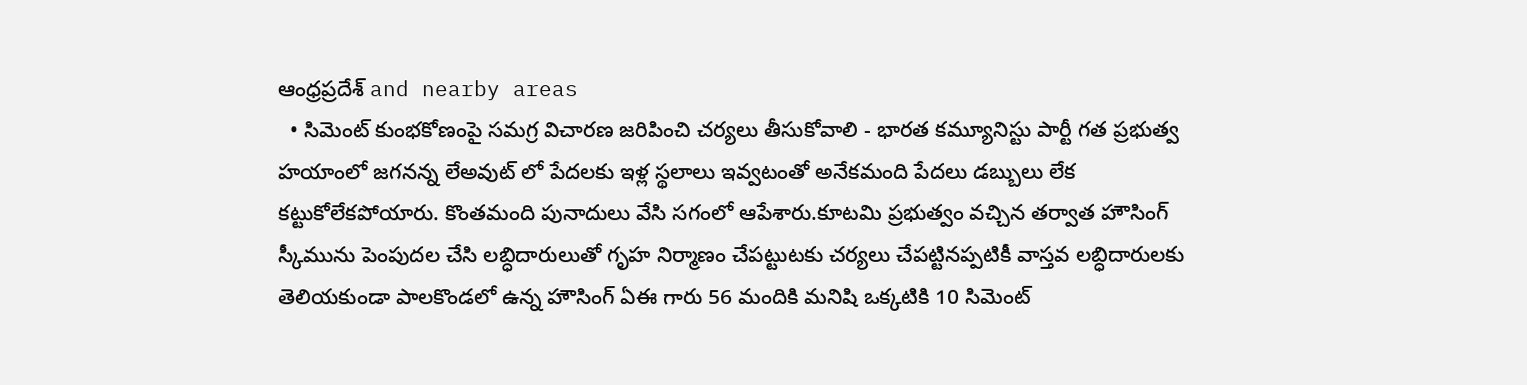ఆంధ్రప్రదేశ్ and nearby areas
  • సిమెంట్ కుంభకోణంపై సమగ్ర విచారణ జరిపించి చర్యలు తీసుకోవాలి - భారత కమ్యూనిస్టు పార్టీ గత ప్రభుత్వ హయాంలో జగనన్న లేఅవుట్ లో పేదలకు ఇళ్ల స్థలాలు ఇవ్వటంతో అనేకమంది పేదలు డబ్బులు లేక కట్టుకోలేకపోయారు. కొంతమంది పునాదులు వేసి సగంలో ఆపేశారు.కూటమి ప్రభుత్వం వచ్చిన తర్వాత హౌసింగ్ స్కీమును పెంపుదల చేసి లబ్ధిదారులుతో గృహ నిర్మాణం చేపట్టుటకు చర్యలు చేపట్టినప్పటికీ వాస్తవ లబ్ధిదారులకు తెలియకుండా పాలకొండలో ఉన్న హౌసింగ్ ఏఈ గారు 56 మందికి మనిషి ఒక్కటికి 10 సిమెంట్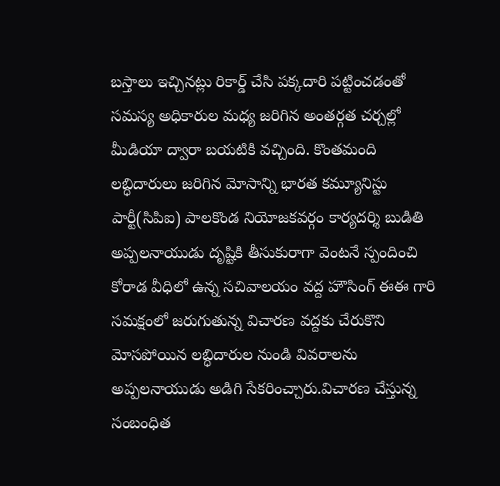బస్తాలు ఇచ్చినట్లు రికార్డ్ చేసి పక్కదారి పట్టించడంతో సమస్య అధికారుల మధ్య జరిగిన అంతర్గత చర్చల్లో మీడియా ద్వారా బయటికి వచ్చింది. కొంతమంది లబ్ధిదారులు జరిగిన మోసాన్ని భారత కమ్యూనిస్టు పార్టీ(సిపిఐ) పాలకొండ నియోజకవర్గం కార్యదర్శి బుడితి అప్పలనాయుడు దృష్టికి తీసుకురాగా వెంటనే స్పందించి కోరాడ వీధిలో ఉన్న సచివాలయం వద్ద హౌసింగ్ ఈఈ గారి సమక్షంలో జరుగుతున్న విచారణ వద్దకు చేరుకొని మోసపోయిన లబ్ధిదారుల నుండి వివరాలను అప్పలనాయుడు అడిగి సేకరించ్చారు.విచారణ చేస్తున్న సంబంధిత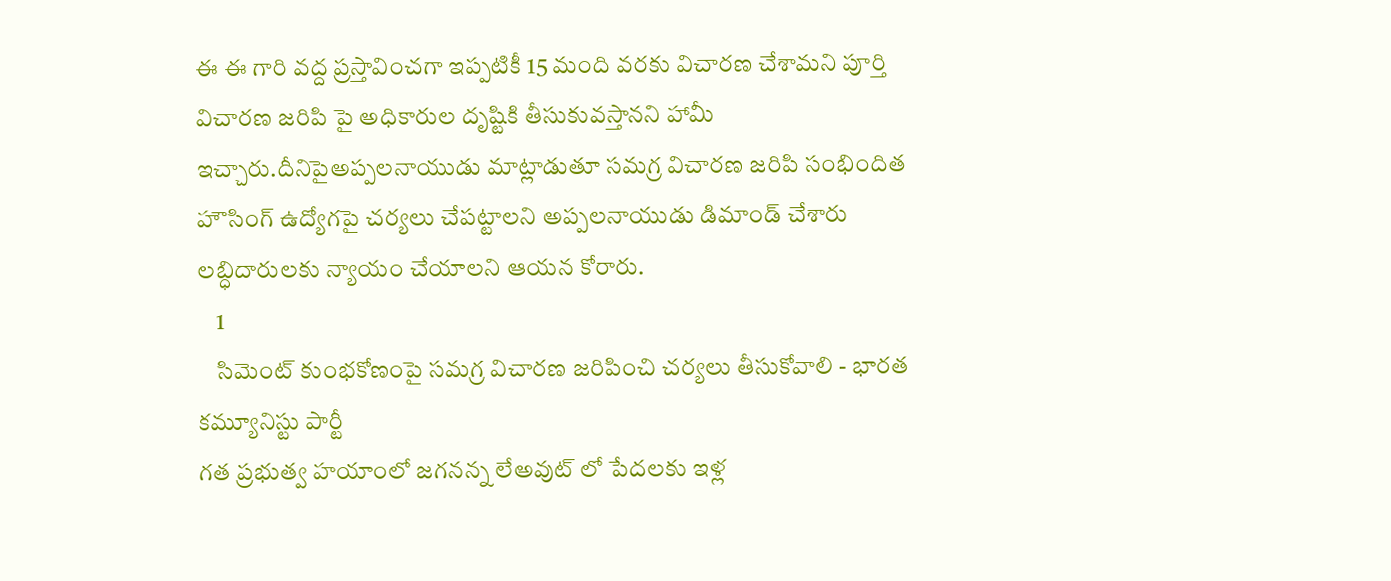ఈ ఈ గారి వద్ద ప్రస్తావించగా ఇప్పటికీ 15 మంది వరకు విచారణ చేశామని పూర్తి విచారణ జరిపి పై అధికారుల దృష్టికి తీసుకువస్తానని హామీ ఇచ్చారు.దీనిపైఅప్పలనాయుడు మాట్లాడుతూ సమగ్ర విచారణ జరిపి సంభిందిత హౌసింగ్ ఉద్యోగపై చర్యలు చేపట్టాలని అప్పలనాయుడు డిమాండ్ చేశారు లబ్ధిదారులకు న్యాయం చేయాలని ఆయన కోరారు.
    1
    సిమెంట్ కుంభకోణంపై సమగ్ర విచారణ జరిపించి చర్యలు తీసుకోవాలి - భారత కమ్యూనిస్టు పార్టీ
గత ప్రభుత్వ హయాంలో జగనన్న లేఅవుట్ లో పేదలకు ఇళ్ల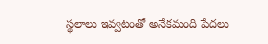స్థలాలు ఇవ్వటంతో అనేకమంది పేదలు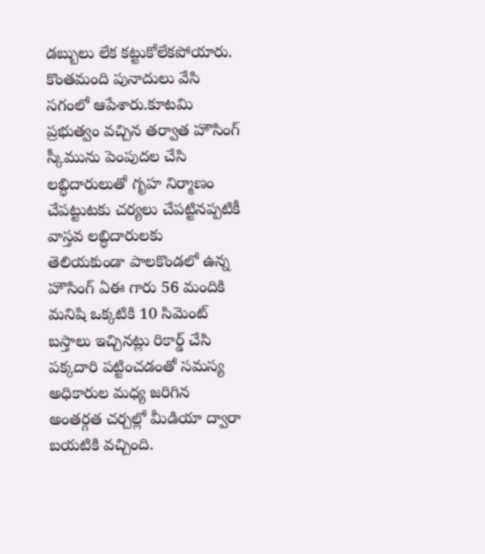డబ్బులు లేక కట్టుకోలేకపోయారు. కొంతమంది పునాదులు వేసి సగంలో ఆపేశారు.కూటమి ప్రభుత్వం వచ్చిన తర్వాత హౌసింగ్ స్కీమును పెంపుదల చేసి లబ్ధిదారులుతో గృహ నిర్మాణం చేపట్టుటకు చర్యలు చేపట్టినప్పటికీ వాస్తవ లబ్ధిదారులకు తెలియకుండా పాలకొండలో ఉన్న హౌసింగ్ ఏఈ గారు 56 మందికి మనిషి ఒక్కటికి 10 సిమెంట్ బస్తాలు ఇచ్చినట్లు రికార్డ్ చేసి పక్కదారి పట్టించడంతో సమస్య అధికారుల మధ్య జరిగిన అంతర్గత చర్చల్లో మీడియా ద్వారా బయటికి వచ్చింది.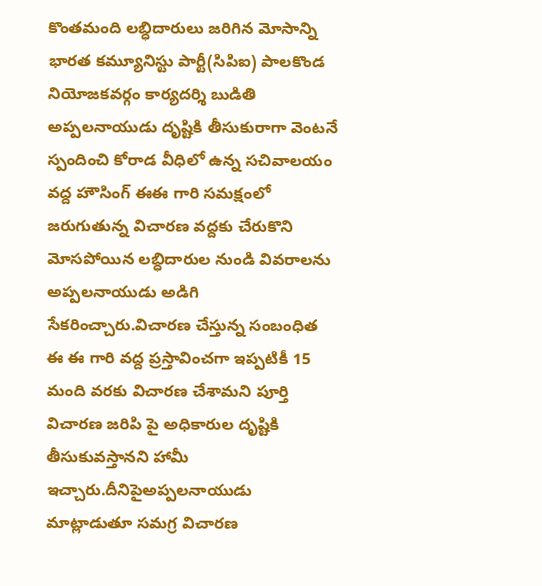కొంతమంది లబ్ధిదారులు జరిగిన మోసాన్ని భారత కమ్యూనిస్టు పార్టీ(సిపిఐ) పాలకొండ నియోజకవర్గం కార్యదర్శి బుడితి  అప్పలనాయుడు దృష్టికి తీసుకురాగా వెంటనే స్పందించి కోరాడ వీధిలో ఉన్న సచివాలయం వద్ద హౌసింగ్ ఈఈ గారి సమక్షంలో  జరుగుతున్న విచారణ వద్దకు చేరుకొని మోసపోయిన లబ్ధిదారుల నుండి వివరాలను అప్పలనాయుడు అడిగి సేకరించ్చారు.విచారణ చేస్తున్న సంబంధిత ఈ ఈ గారి వద్ద ప్రస్తావించగా ఇప్పటికీ 15 మంది వరకు విచారణ చేశామని పూర్తి విచారణ జరిపి పై అధికారుల దృష్టికి తీసుకువస్తానని హామీ ఇచ్చారు.దీనిపైఅప్పలనాయుడు మాట్లాడుతూ సమగ్ర విచారణ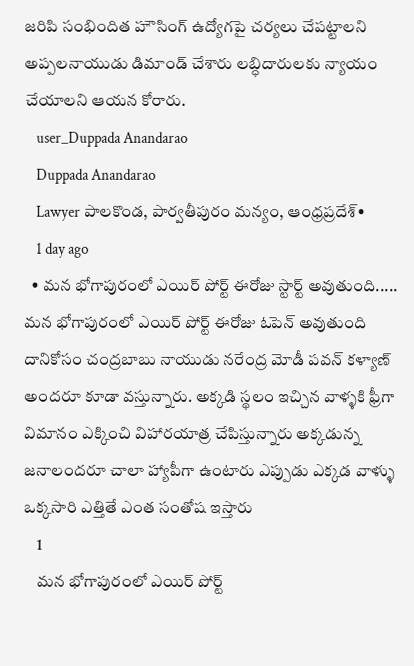జరిపి సంభిందిత హౌసింగ్ ఉద్యోగపై చర్యలు చేపట్టాలని అప్పలనాయుడు డిమాండ్ చేశారు లబ్ధిదారులకు న్యాయం చేయాలని ఆయన కోరారు.
    user_Duppada Anandarao
    Duppada Anandarao
    Lawyer పాలకొండ, పార్వతీపురం మన్యం, ఆంధ్రప్రదేశ్•
    1 day ago
  • మన భోగాపురంలో ఎయిర్ పోర్ట్ ఈరోజు స్టార్ట్ అవుతుంది..... మన భోగాపురంలో ఎయిర్ పోర్ట్ ఈరోజు ఓపెన్ అవుతుంది దానికోసం చంద్రబాబు నాయుడు నరేంద్ర మోడీ పవన్ కళ్యాణ్ అందరూ కూడా వస్తున్నారు. అక్కడి స్థలం ఇచ్చిన వాళ్ళకి ఫ్రీగా విమానం ఎక్కించి విహారయాత్ర చేపిస్తున్నారు అక్కడున్న జనాలందరూ చాలా హ్యాపీగా ఉంటారు ఎప్పుడు ఎక్కడ వాళ్ళు ఒక్కసారి ఎత్తితే ఎంత సంతోష ఇస్తారు
    1
    మన భోగాపురంలో ఎయిర్ పోర్ట్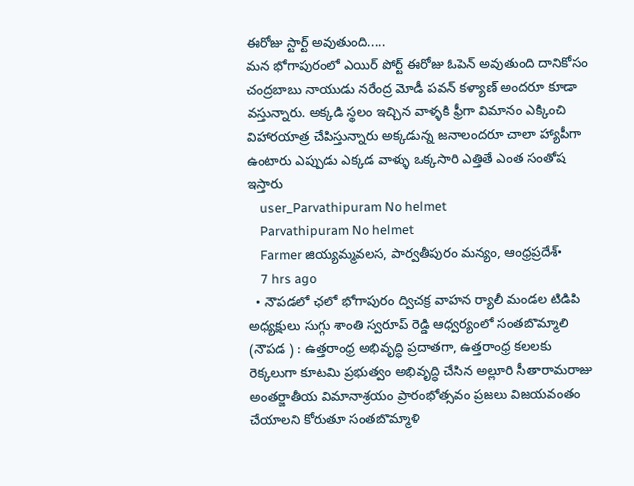ఈరోజు స్టార్ట్ అవుతుంది.....
మన భోగాపురంలో ఎయిర్ పోర్ట్ ఈరోజు ఓపెన్ అవుతుంది దానికోసం చంద్రబాబు నాయుడు నరేంద్ర మోడీ పవన్ కళ్యాణ్ అందరూ కూడా వస్తున్నారు. అక్కడి స్థలం ఇచ్చిన వాళ్ళకి ఫ్రీగా విమానం ఎక్కించి విహారయాత్ర చేపిస్తున్నారు అక్కడున్న జనాలందరూ చాలా హ్యాపీగా ఉంటారు ఎప్పుడు ఎక్కడ వాళ్ళు ఒక్కసారి ఎత్తితే ఎంత సంతోష ఇస్తారు
    user_Parvathipuram No helmet
    Parvathipuram No helmet
    Farmer జియ్యమ్మవలస, పార్వతీపురం మన్యం, ఆంధ్రప్రదేశ్•
    7 hrs ago
  • నౌపడలో ఛలో భోగాపురం ద్విచక్ర వాహన ర్యాలీ మండల టిడిపి అధ్యక్షులు సుగ్గు శాంతి స్వరూప్ రెడ్డి ఆధ్వర్యంలో సంతబొమ్మాలి (నౌపడ ) : ఉత్తరాంధ్ర అభివృద్ధి ప్రదాతగా, ఉత్తరాంధ్ర కలలకు రెక్కలుగా కూటమి ప్రభుత్వం అభివృద్ధి చేసిన అల్లూరి సీతారామరాజు అంతర్జాతీయ విమానాశ్రయం ప్రారంభోత్సవం ప్రజలు విజయవంతం చేయాలని కోరుతూ సంతబొమ్మాళి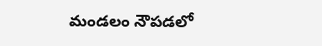మండలం నౌపడలో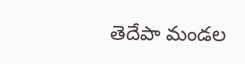తెదేపా మండల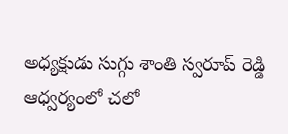అధ్యక్షుడు సుగ్గు శాంతి స్వరూప్ రెడ్డి ఆధ్వర్యంలో చలో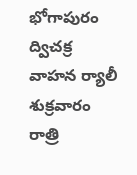భోగాపురం ద్విచక్ర వాహన ర్యాలీ శుక్రవారం రాత్రి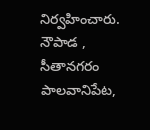నిర్వహించారు. నౌపాడ , సీతానగరం పాలవానిపేట,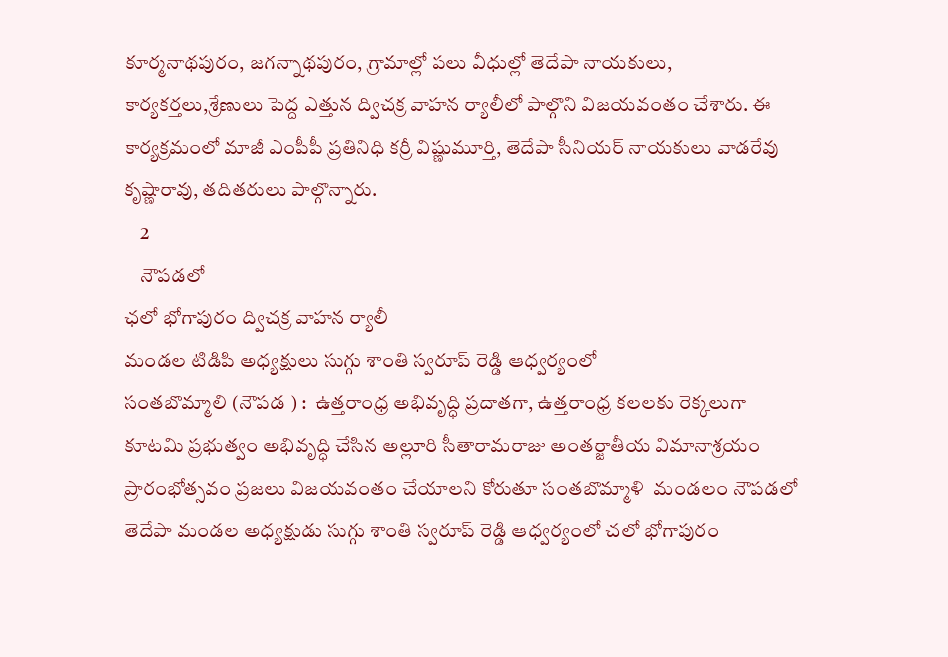కూర్మనాథపురం, జగన్నాథపురం, గ్రామాల్లో పలు వీధుల్లో తెదేపా నాయకులు, కార్యకర్తలు,శ్రేణులు పెద్ద ఎత్తున ద్విచక్ర వాహన ర్యాలీలో పాల్గొని విజయవంతం చేశారు. ఈ కార్యక్రమంలో మాజీ ఎంపీపీ ప్రతినిధి కర్రీ విష్ణుమూర్తి, తెదేపా సీనియర్ నాయకులు వాడరేవు కృష్ణారావు, తదితరులు పాల్గొన్నారు.
    2
    నౌపడలో
ఛలో భోగాపురం ద్విచక్ర వాహన ర్యాలీ
మండల టిడిపి అధ్యక్షులు సుగ్గు శాంతి స్వరూప్ రెడ్డి ఆధ్వర్యంలో
సంతబొమ్మాలి (నౌపడ ) :  ఉత్తరాంధ్ర అభివృద్ధి ప్రదాతగా, ఉత్తరాంధ్ర కలలకు రెక్కలుగా కూటమి ప్రభుత్వం అభివృద్ధి చేసిన అల్లూరి సీతారామరాజు అంతర్జాతీయ విమానాశ్రయం ప్రారంభోత్సవం ప్రజలు విజయవంతం చేయాలని కోరుతూ సంతబొమ్మాళి  మండలం నౌపడలో తెదేపా మండల అధ్యక్షుడు సుగ్గు శాంతి స్వరూప్ రెడ్డి ఆధ్వర్యంలో చలో భోగాపురం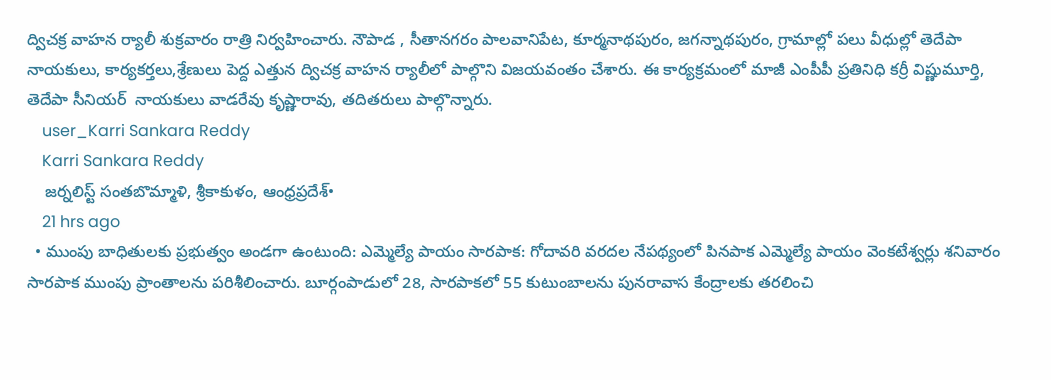ద్విచక్ర వాహన ర్యాలీ శుక్రవారం రాత్రి నిర్వహించారు. నౌపాడ , సీతానగరం పాలవానిపేట, కూర్మనాథపురం, జగన్నాథపురం, గ్రామాల్లో పలు వీధుల్లో తెదేపా నాయకులు, కార్యకర్తలు,శ్రేణులు పెద్ద ఎత్తున ద్విచక్ర వాహన ర్యాలీలో పాల్గొని విజయవంతం చేశారు. ఈ కార్యక్రమంలో మాజీ ఎంపీపీ ప్రతినిధి కర్రీ విష్ణుమూర్తి, తెదేపా సీనియర్  నాయకులు వాడరేవు కృష్ణారావు, తదితరులు పాల్గొన్నారు.
    user_Karri Sankara Reddy
    Karri Sankara Reddy
    జర్నలిస్ట్ సంతబొమ్మాళి, శ్రీకాకుళం, ఆంధ్రప్రదేశ్•
    21 hrs ago
  • ముంపు బాధితులకు ప్రభుత్వం అండగా ఉంటుంది: ఎమ్మెల్యే పాయం సారపాక: గోదావరి వరదల నేపథ్యంలో పినపాక ఎమ్మెల్యే పాయం వెంకటేశ్వర్లు శనివారం సారపాక ముంపు ప్రాంతాలను పరిశీలించారు. బూర్గంపాడులో 28, సారపాకలో 55 కుటుంబాలను పునరావాస కేంద్రాలకు తరలించి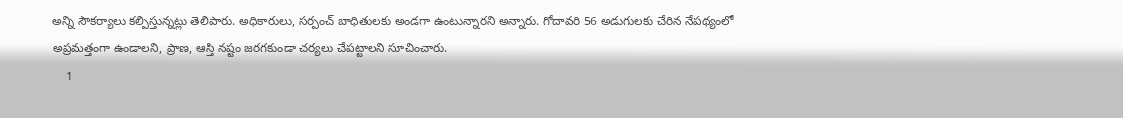అన్ని సౌకర్యాలు కల్పిస్తున్నట్లు తెలిపారు. అధికారులు, సర్పంచ్‌ బాధితులకు అండగా ఉంటున్నారని అన్నారు. గోదావరి 56 అడుగులకు చేరిన నేపథ్యంలో అప్రమత్తంగా ఉండాలని, ప్రాణ, ఆస్తి నష్టం జరగకుండా చర్యలు చేపట్టాలని సూచించారు.
    1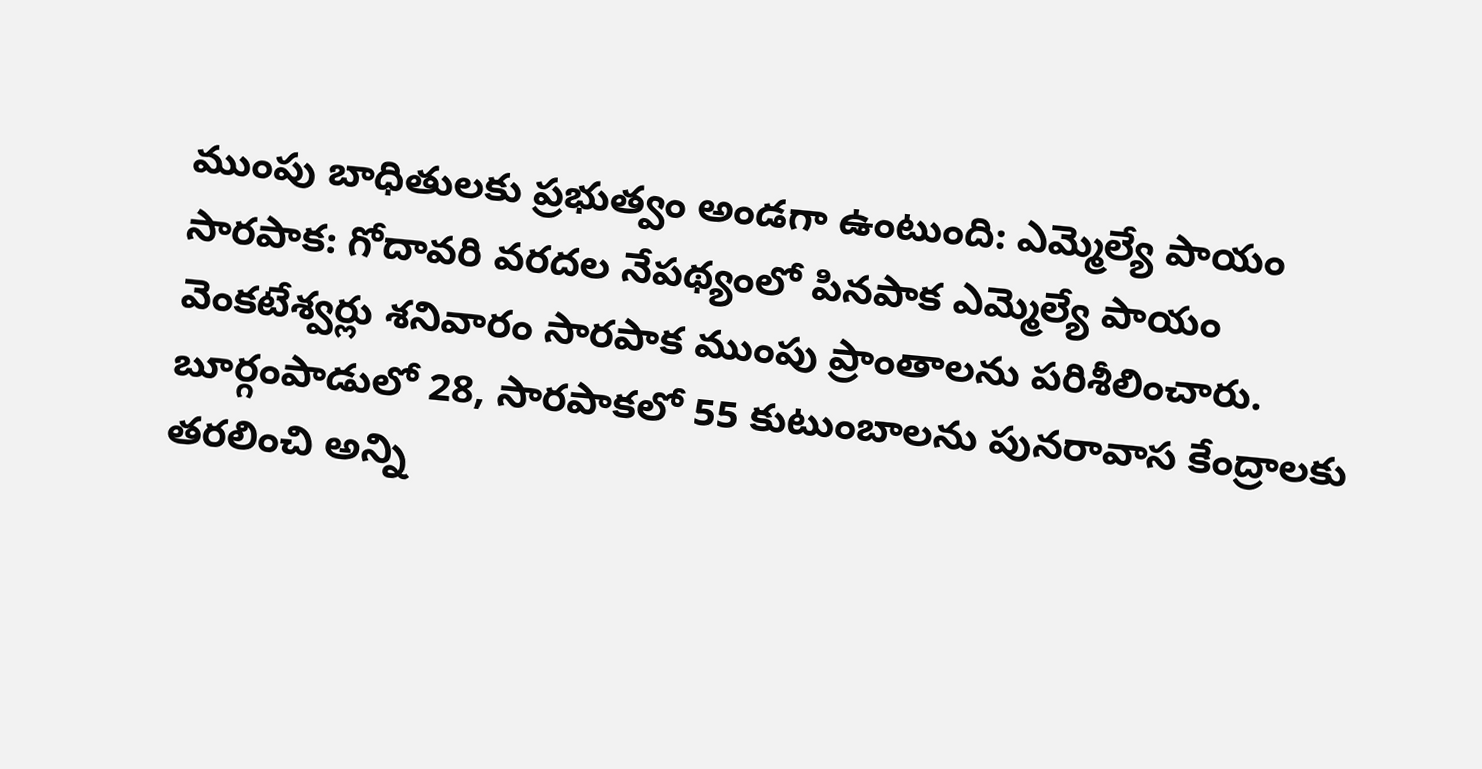ముంపు బాధితులకు ప్రభుత్వం అండగా ఉంటుంది: ఎమ్మెల్యే పాయం
సారపాక: గోదావరి వరదల నేపథ్యంలో పినపాక ఎమ్మెల్యే పాయం వెంకటేశ్వర్లు శనివారం సారపాక ముంపు ప్రాంతాలను పరిశీలించారు. బూర్గంపాడులో 28, సారపాకలో 55 కుటుంబాలను పునరావాస కేంద్రాలకు తరలించి అన్ని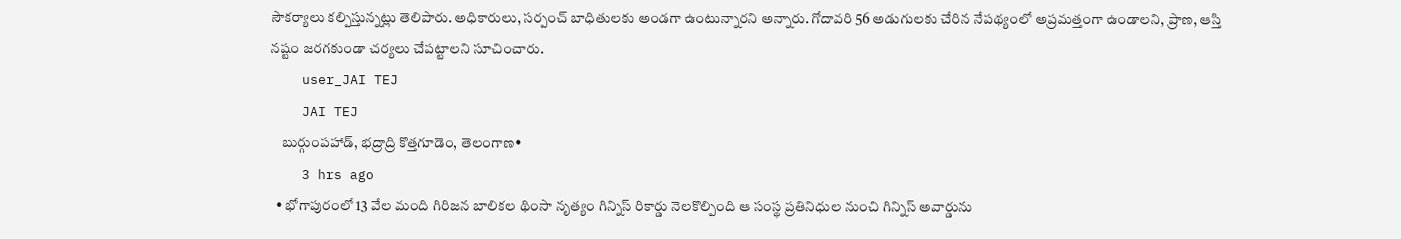సౌకర్యాలు కల్పిస్తున్నట్లు తెలిపారు. అధికారులు, సర్పంచ్‌ బాధితులకు అండగా ఉంటున్నారని అన్నారు. గోదావరి 56 అడుగులకు చేరిన నేపథ్యంలో అప్రమత్తంగా ఉండాలని, ప్రాణ, ఆస్తి నష్టం జరగకుండా చర్యలు చేపట్టాలని సూచించారు.
    user_JAI TEJ
    JAI TEJ
    బుర్గుంపహాడ్, భద్రాద్రి కొత్తగూడెం, తెలంగాణ•
    3 hrs ago
  • భోగాపురంలో 13 వేల మంది గిరిజన బాలికల థింసా నృత్యం గిన్నిస్ రికార్డు నెలకొల్పింది ఆ సంస్థ ప్రతినిధుల నుంచి గిన్నిస్ అవార్డును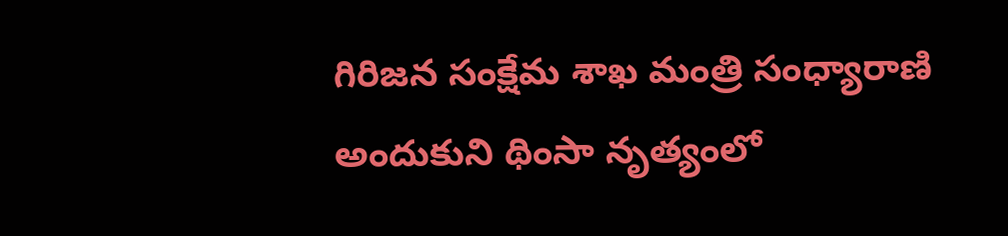గిరిజన సంక్షేమ శాఖ మంత్రి సంధ్యారాణి అందుకుని థింసా నృత్యంలో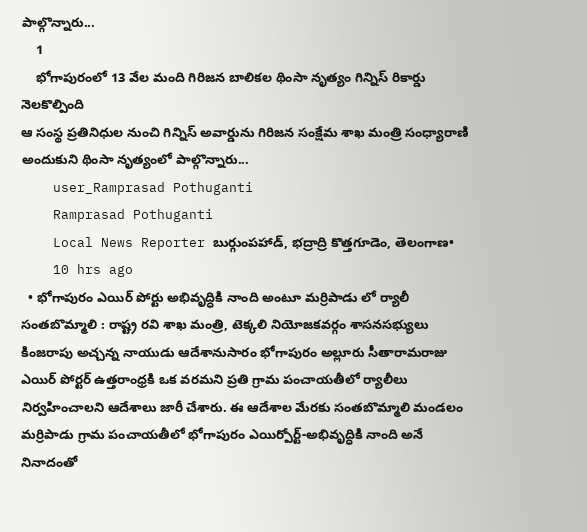పాల్గొన్నారు...
    1
    భోగాపురంలో 13 వేల మంది గిరిజన బాలికల థింసా నృత్యం గిన్నిస్ రికార్డు నెలకొల్పింది
ఆ సంస్థ ప్రతినిధుల నుంచి గిన్నిస్ అవార్డును గిరిజన సంక్షేమ శాఖ మంత్రి సంధ్యారాణి అందుకుని థింసా నృత్యంలో పాల్గొన్నారు...
    user_Ramprasad Pothuganti
    Ramprasad Pothuganti
    Local News Reporter బుర్గుంపహాడ్, భద్రాద్రి కొత్తగూడెం, తెలంగాణ•
    10 hrs ago
  • భోగాపురం ఎయిర్ పోర్టు అభివృద్ధికి నాంది అంటూ మర్రిపాడు లో ర్యాలీ సంతబొమ్మాలి : రాష్ట్ర రవి శాఖ మంత్రి, టెక్కలి నియోజకవర్గం శాసనసభ్యులు కింజరాపు అచ్చన్న నాయుడు ఆదేశానుసారం భోగాపురం అల్లూరు సీతారామరాజు ఎయిర్ పోర్టర్ ఉత్తరాంధ్రకి ఒక వరమని ప్రతి గ్రామ పంచాయతీలో ర్యాలీలు నిర్వహించాలని ఆదేశాలు జారీ చేశారు. ఈ ఆదేశాల మేరకు సంతబొమ్మాలి మండలం మర్రిపాడు గ్రామ పంచాయతీలో భోగాపురం ఎయిర్పోర్ట్-అభివృద్ధికి నాంది అనే నినాదంతో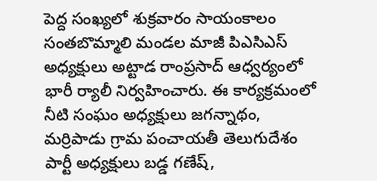పెద్ద సంఖ్యలో శుక్రవారం సాయంకాలం సంతబొమ్మాలి మండల మాజీ పిఎసిఎస్ అధ్యక్షులు అట్టాడ రాంప్రసాద్ ఆధ్వర్యంలో భారీ ర్యాలీ నిర్వహించారు. ఈ కార్యక్రమంలో నీటి సంఘం అధ్యక్షులు జగన్నాథం, మర్రిపాడు గ్రామ పంచాయతీ తెలుగుదేశం పార్టీ అధ్యక్షులు బడ్డ గణేష్,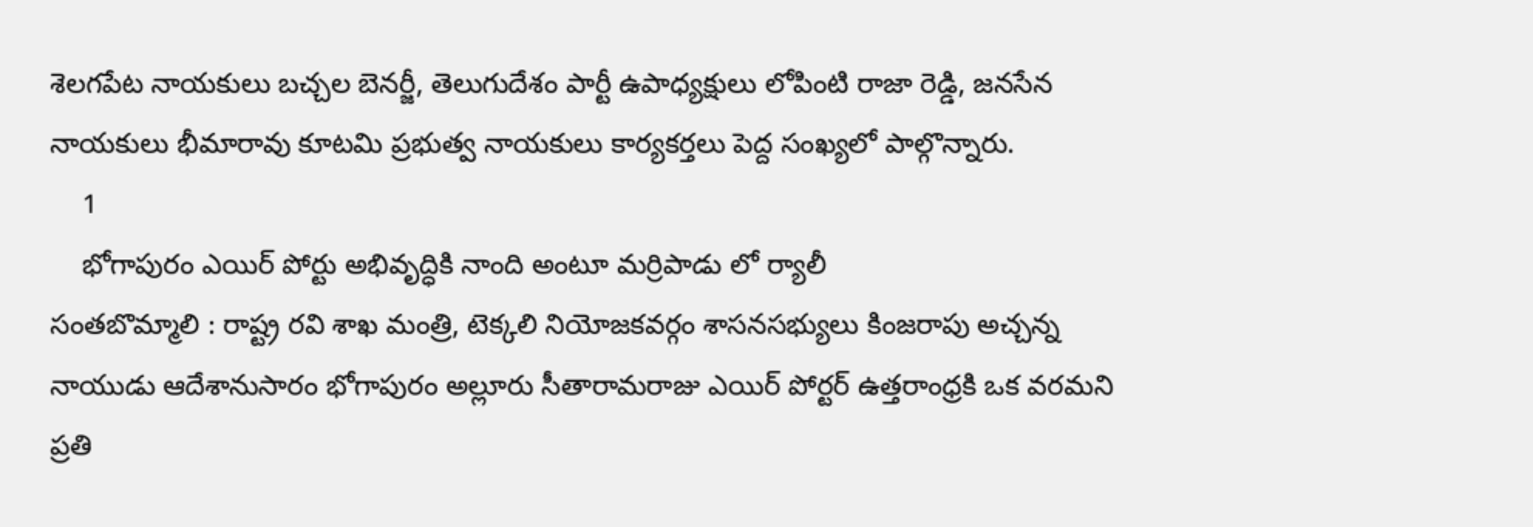శెలగపేట నాయకులు బచ్చల బెనర్జీ, తెలుగుదేశం పార్టీ ఉపాధ్యక్షులు లోపింటి రాజా రెడ్డి, జనసేన నాయకులు భీమారావు కూటమి ప్రభుత్వ నాయకులు కార్యకర్తలు పెద్ద సంఖ్యలో పాల్గొన్నారు.
    1
    భోగాపురం ఎయిర్ పోర్టు అభివృద్ధికి నాంది అంటూ మర్రిపాడు లో ర్యాలీ
సంతబొమ్మాలి : రాష్ట్ర రవి శాఖ మంత్రి, టెక్కలి నియోజకవర్గం శాసనసభ్యులు కింజరాపు అచ్చన్న నాయుడు ఆదేశానుసారం భోగాపురం అల్లూరు సీతారామరాజు ఎయిర్ పోర్టర్ ఉత్తరాంధ్రకి ఒక వరమని ప్రతి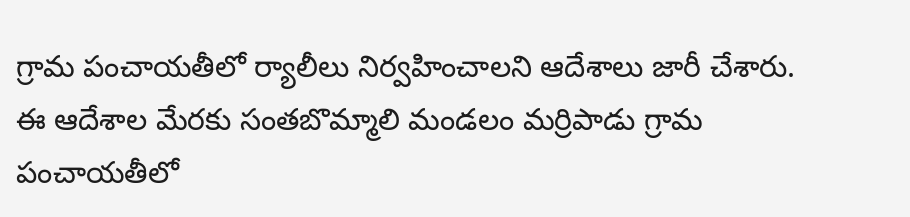గ్రామ పంచాయతీలో ర్యాలీలు నిర్వహించాలని ఆదేశాలు జారీ చేశారు. ఈ ఆదేశాల మేరకు సంతబొమ్మాలి మండలం మర్రిపాడు గ్రామ పంచాయతీలో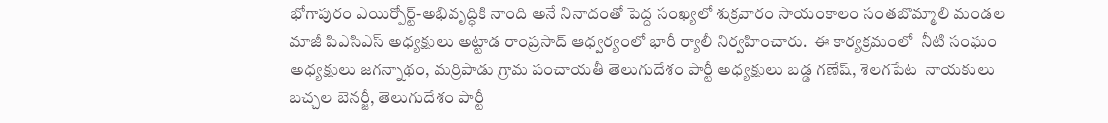భోగాపురం ఎయిర్పోర్ట్-అభివృద్ధికి నాంది అనే నినాదంతో పెద్ద సంఖ్యలో శుక్రవారం సాయంకాలం సంతబొమ్మాలి మండల మాజీ పిఎసిఎస్ అధ్యక్షులు అట్టాడ రాంప్రసాద్ ఆధ్వర్యంలో భారీ ర్యాలీ నిర్వహించారు.  ఈ కార్యక్రమంలో  నీటి సంఘం అధ్యక్షులు జగన్నాథం, మర్రిపాడు గ్రామ పంచాయతీ తెలుగుదేశం పార్టీ అధ్యక్షులు బడ్డ గణేష్, శెలగపేట  నాయకులు బచ్చల బెనర్జీ, తెలుగుదేశం పార్టీ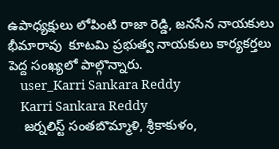ఉపాధ్యక్షులు లోపింటి రాజా రెడ్డి, జనసేన నాయకులు భీమారావు  కూటమి ప్రభుత్వ నాయకులు కార్యకర్తలు పెద్ద సంఖ్యలో పాల్గొన్నారు.
    user_Karri Sankara Reddy
    Karri Sankara Reddy
    జర్నలిస్ట్ సంతబొమ్మాళి, శ్రీకాకుళం,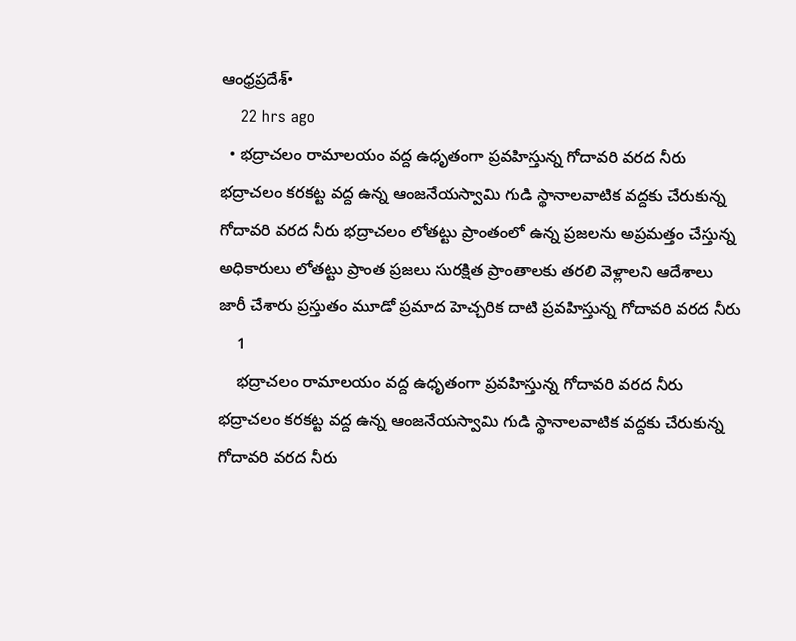ఆంధ్రప్రదేశ్•
    22 hrs ago
  • భద్రాచలం రామాలయం వద్ద ఉధృతంగా ప్రవహిస్తున్న గోదావరి వరద నీరు భద్రాచలం కరకట్ట వద్ద ఉన్న ఆంజనేయస్వామి గుడి స్థానాలవాటిక వద్దకు చేరుకున్న గోదావరి వరద నీరు భద్రాచలం లోతట్టు ప్రాంతంలో ఉన్న ప్రజలను అప్రమత్తం చేస్తున్న అధికారులు లోతట్టు ప్రాంత ప్రజలు సురక్షిత ప్రాంతాలకు తరలి వెళ్లాలని ఆదేశాలు జారీ చేశారు ప్రస్తుతం మూడో ప్రమాద హెచ్చరిక దాటి ప్రవహిస్తున్న గోదావరి వరద నీరు
    1
    భద్రాచలం రామాలయం వద్ద ఉధృతంగా ప్రవహిస్తున్న గోదావరి వరద నీరు
భద్రాచలం కరకట్ట వద్ద ఉన్న ఆంజనేయస్వామి గుడి స్థానాలవాటిక వద్దకు చేరుకున్న గోదావరి వరద నీరు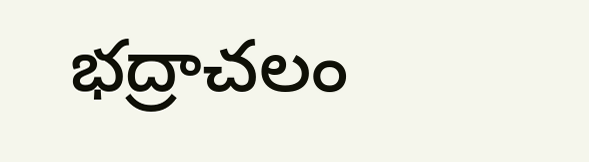భద్రాచలం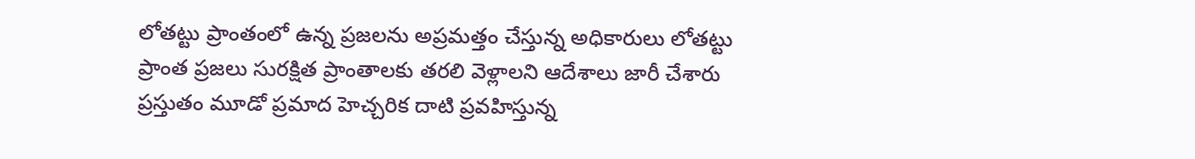లోతట్టు ప్రాంతంలో ఉన్న ప్రజలను అప్రమత్తం చేస్తున్న అధికారులు లోతట్టు ప్రాంత ప్రజలు సురక్షిత ప్రాంతాలకు తరలి వెళ్లాలని ఆదేశాలు జారీ చేశారు ప్రస్తుతం మూడో ప్రమాద హెచ్చరిక దాటి ప్రవహిస్తున్న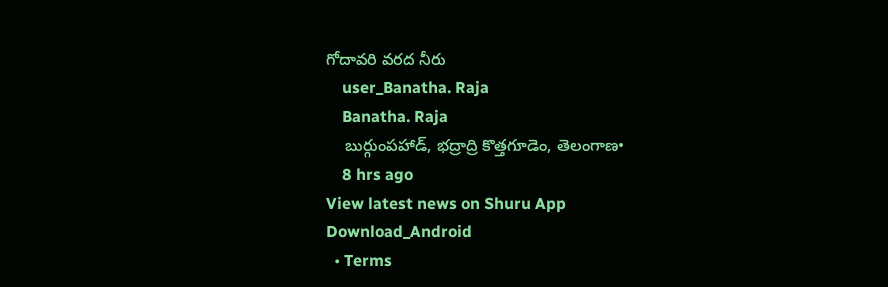గోదావరి వరద నీరు
    user_Banatha. Raja
    Banatha. Raja
    బుర్గుంపహాడ్, భద్రాద్రి కొత్తగూడెం, తెలంగాణ•
    8 hrs ago
View latest news on Shuru App
Download_Android
  • Terms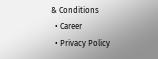& Conditions
  • Career
  • Privacy Policy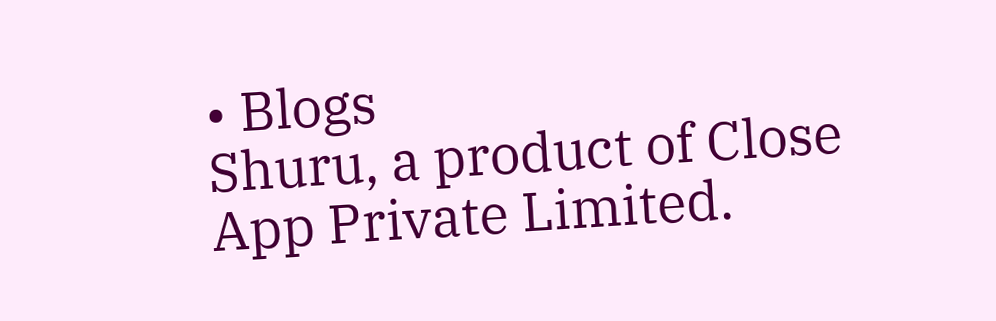• Blogs
Shuru, a product of Close App Private Limited.